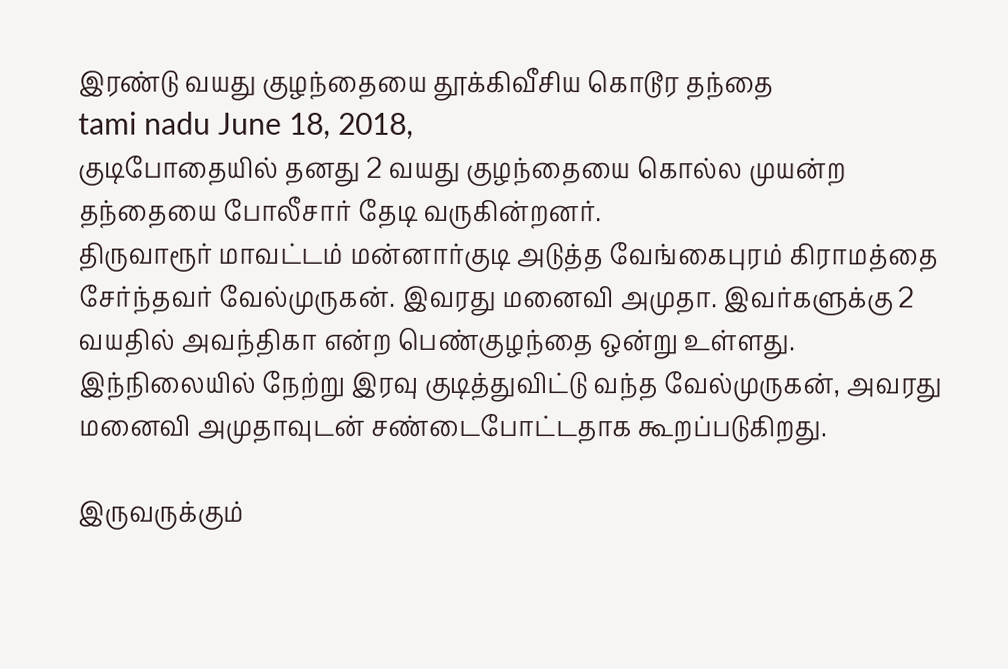இரண்டு வயது குழந்தையை தூக்கிவீசிய கொடூர தந்தை
tami nadu June 18, 2018,
குடிபோதையில் தனது 2 வயது குழந்தையை கொல்ல முயன்ற தந்தையை போலீசார் தேடி வருகின்றனர்.
திருவாரூர் மாவட்டம் மன்னார்குடி அடுத்த வேங்கைபுரம் கிராமத்தை சேர்ந்தவர் வேல்முருகன். இவரது மனைவி அமுதா. இவர்களுக்கு 2 வயதில் அவந்திகா என்ற பெண்குழந்தை ஒன்று உள்ளது. இந்நிலையில் நேற்று இரவு குடித்துவிட்டு வந்த வேல்முருகன், அவரது மனைவி அமுதாவுடன் சண்டைபோட்டதாக கூறப்படுகிறது.

இருவருக்கும்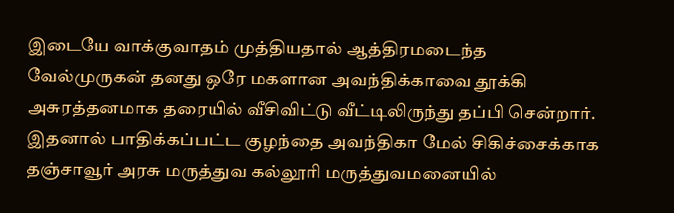இடையே வாக்குவாதம் முத்தியதால் ஆத்திரமடைந்த வேல்முருகன் தனது ஒரே மகளான அவந்திக்காவை தூக்கி அசுரத்தனமாக தரையில் வீசிவிட்டு வீட்டிலிருந்து தப்பி சென்றார். இதனால் பாதிக்கப்பட்ட குழந்தை அவந்திகா மேல் சிகிச்சைக்காக தஞ்சாவூர் அரசு மருத்துவ கல்லூரி மருத்துவமனையில்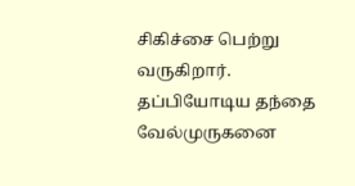சிகிச்சை பெற்று வருகிறார். தப்பியோடிய தந்தை வேல்முருகனை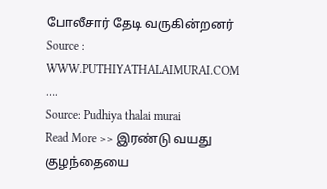போலீசார் தேடி வருகின்றனர்
Source : WWW.PUTHIYATHALAIMURAI.COM
….
Source: Pudhiya thalai murai
Read More >> இரண்டு வயது குழந்தையை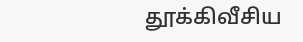தூக்கிவீசிய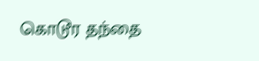கொடூர தந்தை